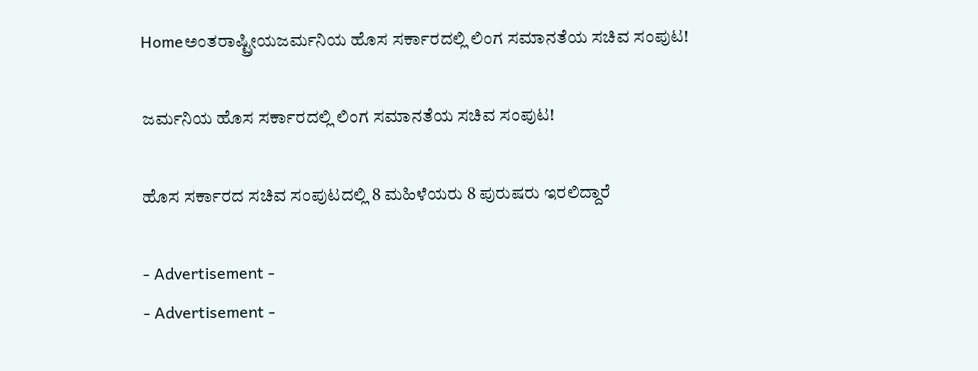Homeಅಂತರಾಷ್ಟ್ರೀಯಜರ್ಮನಿಯ ಹೊಸ ಸರ್ಕಾರದಲ್ಲಿ ಲಿಂಗ ಸಮಾನತೆಯ ಸಚಿವ ಸಂಪುಟ!

ಜರ್ಮನಿಯ ಹೊಸ ಸರ್ಕಾರದಲ್ಲಿ ಲಿಂಗ ಸಮಾನತೆಯ ಸಚಿವ ಸಂಪುಟ!

ಹೊಸ ಸರ್ಕಾರದ ಸಚಿವ ಸಂಪುಟದಲ್ಲಿ 8 ಮಹಿಳೆಯರು 8 ಪುರುಷರು ಇರಲಿದ್ದಾರೆ

- Advertisement -
- Advertisement -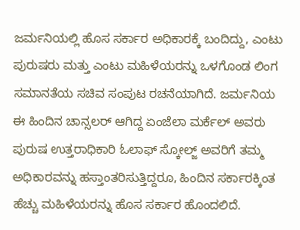ಜರ್ಮನಿಯಲ್ಲಿ ಹೊಸ ಸರ್ಕಾರ ಅಧಿಕಾರಕ್ಕೆ ಬಂದಿದ್ದು, ಎಂಟು ಪುರುಷರು ಮತ್ತು ಎಂಟು ಮಹಿಳೆಯರನ್ನು ಒಳಗೊಂಡ ಲಿಂಗ ಸಮಾನತೆಯ ಸಚಿವ ಸಂಪುಟ ರಚನೆಯಾಗಿದೆ. ಜರ್ಮನಿಯ ಈ ಹಿಂದಿನ ಚಾನ್ಸಲರ್‌ ಆಗಿದ್ದ ಏಂಜೆಲಾ ಮರ್ಕೆಲ್ ಅವರು ಪುರುಷ ಉತ್ತರಾಧಿಕಾರಿ ಓಲಾಫ್ ಸ್ಕೋಲ್ಜ್ ಅವರಿಗೆ ತಮ್ಮ ಅಧಿಕಾರವನ್ನು ಹಸ್ತಾಂತರಿಸುತ್ತಿದ್ದರೂ, ಹಿಂದಿನ ಸರ್ಕಾರಕ್ಕಿಂತ ಹೆಚ್ಚು ಮಹಿಳೆಯರನ್ನು ಹೊಸ ಸರ್ಕಾರ ಹೊಂದಲಿದೆ.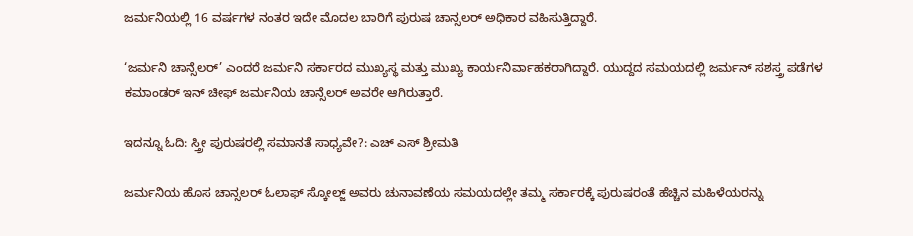ಜರ್ಮನಿಯಲ್ಲಿ 16 ವರ್ಷಗಳ ನಂತರ ಇದೇ ಮೊದಲ ಬಾರಿಗೆ ಪುರುಷ ಚಾನ್ಸಲರ್‌ ಅಧಿಕಾರ ವಹಿಸುತ್ತಿದ್ದಾರೆ.

‘ಜರ್ಮನಿ ಚಾನ್ಸೆಲರ್’ ಎಂದರೆ ಜರ್ಮನಿ ಸರ್ಕಾರದ ಮುಖ್ಯಸ್ಥ ಮತ್ತು ಮುಖ್ಯ ಕಾರ್ಯನಿರ್ವಾಹಕರಾಗಿದ್ದಾರೆ. ಯುದ್ದದ ಸಮಯದಲ್ಲಿ ಜರ್ಮನ್ ಸಶಸ್ತ್ರ ಪಡೆಗಳ ಕಮಾಂಡರ್ ಇನ್ ಚೀಫ್ ಜರ್ಮನಿಯ ಚಾನ್ಸೆಲರ್‌ ಅವರೇ ಆಗಿರುತ್ತಾರೆ.

ಇದನ್ನೂ ಓದಿ: ಸ್ತ್ರೀ ಪುರುಷರಲ್ಲಿ ಸಮಾನತೆ ಸಾಧ್ಯವೇ?: ಎಚ್ ಎಸ್ ಶ್ರೀಮತಿ

ಜರ್ಮನಿಯ ಹೊಸ ಚಾನ್ಸಲರ್‌ ಓಲಾಫ್ ಸ್ಕೋಲ್ಜ್ ಅವರು ಚುನಾವಣೆಯ ಸಮಯದಲ್ಲೇ ತಮ್ಮ ಸರ್ಕಾರಕ್ಕೆ ಪುರುಷರಂತೆ ಹೆಚ್ಚಿನ ಮಹಿಳೆಯರನ್ನು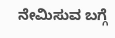ನೇಮಿಸುವ ಬಗ್ಗೆ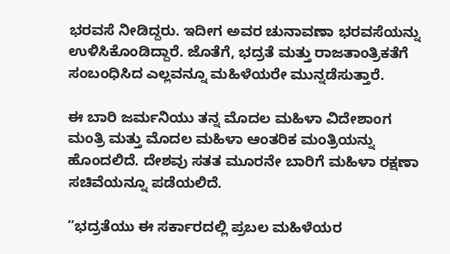ಭರವಸೆ ನೀಡಿದ್ದರು. ಇದೀಗ ಅವರ ಚುನಾವಣಾ ಭರವಸೆಯನ್ನು ಉಳಿಸಿಕೊಂಡಿದ್ದಾರೆ. ಜೊತೆಗೆ, ಭದ್ರತೆ ಮತ್ತು ರಾಜತಾಂತ್ರಿಕತೆಗೆ ಸಂಬಂಧಿಸಿದ ಎಲ್ಲವನ್ನೂ ಮಹಿಳೆಯರೇ ಮುನ್ನಡೆಸುತ್ತಾರೆ.

ಈ ಬಾರಿ ಜರ್ಮನಿಯು ತನ್ನ ಮೊದಲ ಮಹಿಳಾ ವಿದೇಶಾಂಗ ಮಂತ್ರಿ ಮತ್ತು ಮೊದಲ ಮಹಿಳಾ ಆಂತರಿಕ ಮಂತ್ರಿಯನ್ನು ಹೊಂದಲಿದೆ. ದೇಶವು ಸತತ ಮೂರನೇ ಬಾರಿಗೆ ಮಹಿಳಾ ರಕ್ಷಣಾ ಸಚಿವೆಯನ್ನೂ ಪಡೆಯಲಿದೆ.

“ಭದ್ರತೆಯು ಈ ಸರ್ಕಾರದಲ್ಲಿ ಪ್ರಬಲ ಮಹಿಳೆಯರ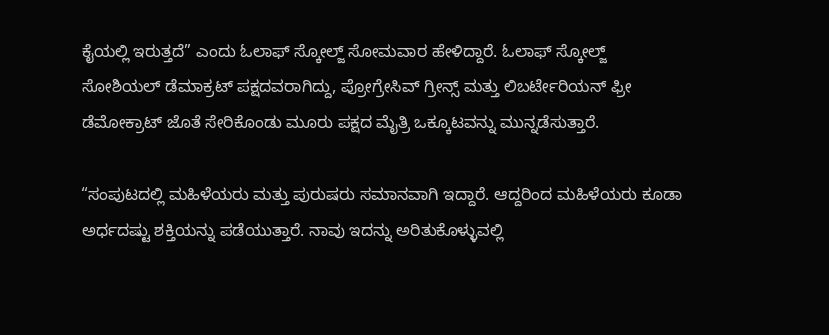ಕೈಯಲ್ಲಿ ಇರುತ್ತದೆ” ಎಂದು ಓಲಾಫ್ ಸ್ಕೋಲ್ಜ್‌ ಸೋಮವಾರ ಹೇಳಿದ್ದಾರೆ. ಓಲಾಫ್ ಸ್ಕೋಲ್ಜ್‌ ಸೋಶಿಯಲ್ ಡೆಮಾಕ್ರಟ್ ಪಕ್ಷದವರಾಗಿದ್ದು, ಪ್ರೋಗ್ರೇಸಿವ್‌ ಗ್ರೀನ್ಸ್ ಮತ್ತು ಲಿಬರ್ಟೇರಿಯನ್ ಫ್ರೀ ಡೆಮೋಕ್ರಾಟ್‌ ಜೊತೆ ಸೇರಿಕೊಂಡು ಮೂರು ಪಕ್ಷದ ಮೈತ್ರಿ ಒಕ್ಕೂಟವನ್ನು ಮುನ್ನಡೆಸುತ್ತಾರೆ.

“ಸಂಪುಟದಲ್ಲಿ ಮಹಿಳೆಯರು ಮತ್ತು ಪುರುಷರು ಸಮಾನವಾಗಿ ಇದ್ದಾರೆ. ಆದ್ದರಿಂದ ಮಹಿಳೆಯರು ಕೂಡಾ ಅರ್ಧದಷ್ಟು ಶಕ್ತಿಯನ್ನು ಪಡೆಯುತ್ತಾರೆ. ನಾವು ಇದನ್ನು ಅರಿತುಕೊಳ್ಳುವಲ್ಲಿ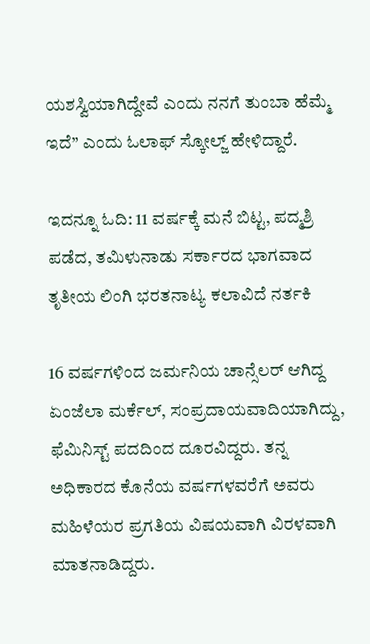ಯಶಸ್ವಿಯಾಗಿದ್ದೇವೆ ಎಂದು ನನಗೆ ತುಂಬಾ ಹೆಮ್ಮೆ ಇದೆ” ಎಂದು ಓಲಾಫ್ ಸ್ಕೋಲ್ಜ್ ಹೇಳಿದ್ದಾರೆ.

ಇದನ್ನೂ ಓದಿ: 11 ವರ್ಷಕ್ಕೆ ಮನೆ ಬಿಟ್ಟ, ಪದ್ಮಶ್ರಿ ಪಡೆದ, ತಮಿಳುನಾಡು ಸರ್ಕಾರದ ಭಾಗವಾದ ತೃತೀಯ ಲಿಂಗಿ ಭರತನಾಟ್ಯ ಕಲಾವಿದೆ ನರ್ತಕಿ

16 ವರ್ಷಗಳಿಂದ ಜರ್ಮನಿಯ ಚಾನ್ಸೆಲರ್‌ ಆಗಿದ್ದ ಏಂಜೆಲಾ ಮರ್ಕೆಲ್, ಸಂಪ್ರದಾಯವಾದಿಯಾಗಿದ್ದು, ಫೆಮಿನಿಸ್ಟ್ ಪದದಿಂದ ದೂರವಿದ್ದರು. ತನ್ನ ಅಧಿಕಾರದ ಕೊನೆಯ ವರ್ಷಗಳವರೆಗೆ ಅವರು ಮಹಿಳೆಯರ ಪ್ರಗತಿಯ ವಿಷಯವಾಗಿ ವಿರಳವಾಗಿ ಮಾತನಾಡಿದ್ದರು.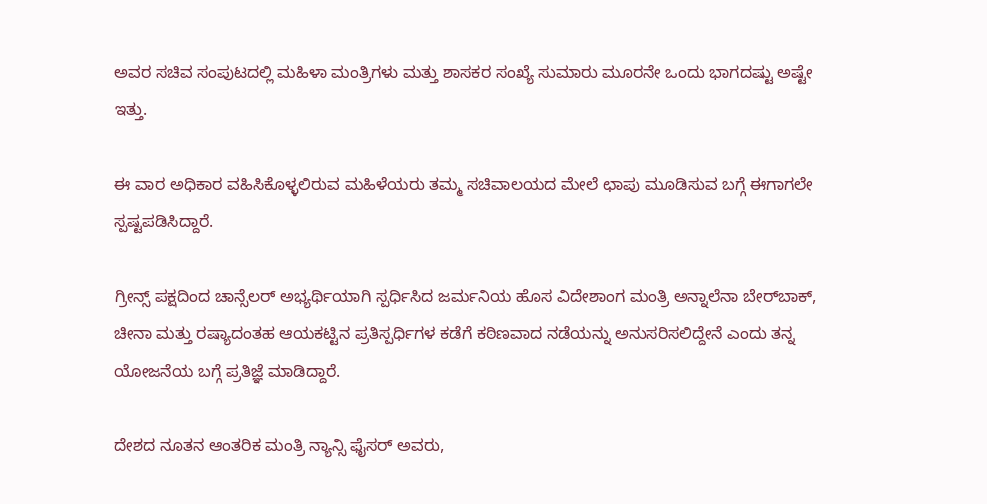ಅವರ ಸಚಿವ ಸಂಪುಟದಲ್ಲಿ ಮಹಿಳಾ ಮಂತ್ರಿಗಳು ಮತ್ತು ಶಾಸಕರ ಸಂಖ್ಯೆ ಸುಮಾರು ಮೂರನೇ ಒಂದು ಭಾಗದಷ್ಟು ಅಷ್ಟೇ ಇತ್ತು.

ಈ ವಾರ ಅಧಿಕಾರ ವಹಿಸಿಕೊಳ್ಳಲಿರುವ ಮಹಿಳೆಯರು ತಮ್ಮ ಸಚಿವಾಲಯದ ಮೇಲೆ ಛಾಪು ಮೂಡಿಸುವ ಬಗ್ಗೆ ಈಗಾಗಲೇ ಸ್ಪಷ್ಟಪಡಿಸಿದ್ದಾರೆ.

ಗ್ರೀನ್ಸ್‌ ಪಕ್ಷದಿಂದ ಚಾನ್ಸೆಲರ್ ಅಭ್ಯರ್ಥಿಯಾಗಿ ಸ್ಪರ್ಧಿಸಿದ ಜರ್ಮನಿಯ ಹೊಸ ವಿದೇಶಾಂಗ ಮಂತ್ರಿ ಅನ್ನಾಲೆನಾ ಬೇರ್‌ಬಾಕ್, ಚೀನಾ ಮತ್ತು ರಷ್ಯಾದಂತಹ ಆಯಕಟ್ಟಿನ ಪ್ರತಿಸ್ಪರ್ಧಿಗಳ ಕಡೆಗೆ ಕಠಿಣವಾದ ನಡೆಯನ್ನು ಅನುಸರಿಸಲಿದ್ದೇನೆ ಎಂದು ತನ್ನ ಯೋಜನೆಯ ಬಗ್ಗೆ ಪ್ರತಿಜ್ಞೆ ಮಾಡಿದ್ದಾರೆ.

ದೇಶದ ನೂತನ ಆಂತರಿಕ ಮಂತ್ರಿ ನ್ಯಾನ್ಸಿ ಫೈಸರ್ ಅವರು,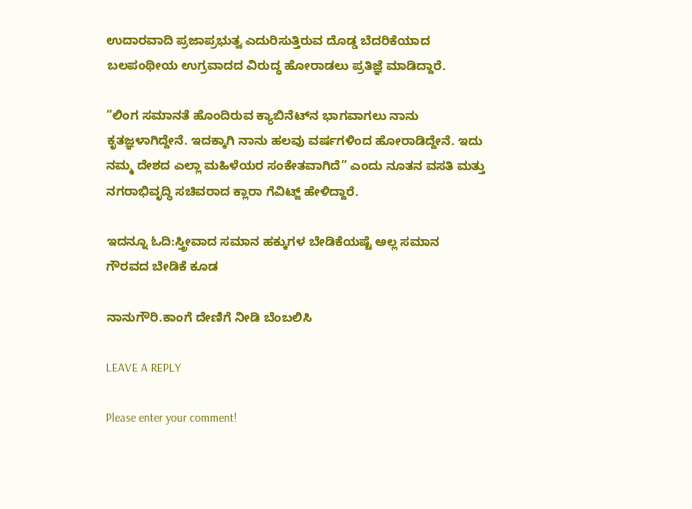ಉದಾರವಾದಿ ಪ್ರಜಾಪ್ರಭುತ್ವ ಎದುರಿಸುತ್ತಿರುವ ದೊಡ್ಡ ಬೆದರಿಕೆಯಾದ ಬಲಪಂಥೀಯ ಉಗ್ರವಾದದ ವಿರುದ್ಧ ಹೋರಾಡಲು ಪ್ರತಿಜ್ಞೆ ಮಾಡಿದ್ದಾರೆ.

“ಲಿಂಗ ಸಮಾನತೆ ಹೊಂದಿರುವ ಕ್ಯಾಬಿನೆಟ್‌ನ ಭಾಗವಾಗಲು ನಾನು ಕೃತಜ್ಞಳಾಗಿದ್ದೇನೆ. ಇದಕ್ಕಾಗಿ ನಾನು ಹಲವು ವರ್ಷಗಳಿಂದ ಹೋರಾಡಿದ್ದೇನೆ. ಇದು ನಮ್ಮ ದೇಶದ ಎಲ್ಲಾ ಮಹಿಳೆಯರ ಸಂಕೇತವಾಗಿದೆ” ಎಂದು ನೂತನ ವಸತಿ ಮತ್ತು ನಗರಾಭಿವೃದ್ಧಿ ಸಚಿವರಾದ ಕ್ಲಾರಾ ಗೆವಿಟ್ಜ್ ಹೇಳಿದ್ದಾರೆ.

ಇದನ್ನೂ ಓದಿ:ಸ್ತ್ರೀವಾದ ಸಮಾನ ಹಕ್ಕುಗಳ ಬೇಡಿಕೆಯಷ್ಟೆ ಅಲ್ಲ ಸಮಾನ ಗೌರವದ ಬೇಡಿಕೆ ಕೂಡ

ನಾನುಗೌರಿ.ಕಾಂಗೆ ದೇಣಿಗೆ ನೀಡಿ ಬೆಂಬಲಿಸಿ

LEAVE A REPLY

Please enter your comment!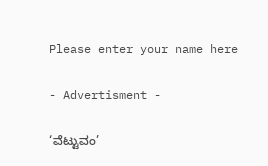Please enter your name here

- Advertisment -

‘ವೆಟ್ಟುವಂ’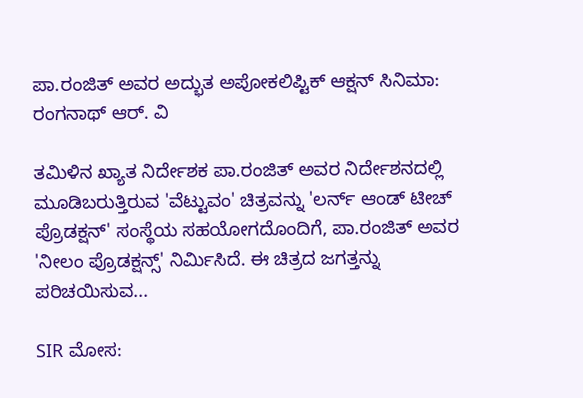ಪಾ.ರಂಜಿತ್ ಅವರ ಅದ್ಭುತ ಅಪೋಕಲಿಪ್ಟಿಕ್ ಆಕ್ಷನ್ ಸಿನಿಮಾ: ರಂಗನಾಥ್ ಆರ್. ವಿ

ತಮಿಳಿನ ಖ್ಯಾತ ನಿರ್ದೇಶಕ ಪಾ.ರಂಜಿತ್ ಅವರ ನಿರ್ದೇಶನದಲ್ಲಿ ಮೂಡಿಬರುತ್ತಿರುವ 'ವೆಟ್ಟುವಂ' ಚಿತ್ರವನ್ನು 'ಲರ್ನ್ ಆಂಡ್ ಟೀಚ್ ಪ್ರೊಡಕ್ಷನ್' ಸಂಸ್ಥೆಯ ಸಹಯೋಗದೊಂದಿಗೆ, ಪಾ.ರಂಜಿತ್ ಅವರ 'ನೀಲಂ ಪ್ರೊಡಕ್ಷನ್ಸ್' ನಿರ್ಮಿಸಿದೆ. ಈ ಚಿತ್ರದ ಜಗತ್ತನ್ನು ಪರಿಚಯಿಸುವ...

SIR ಮೋಸ: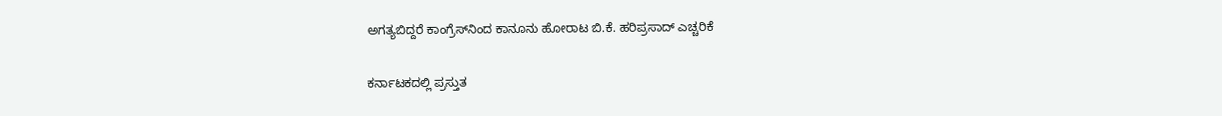ಅಗತ್ಯಬಿದ್ದರೆ ಕಾಂಗ್ರೆಸ್‌ನಿಂದ ಕಾನೂನು ಹೋರಾಟ ಬಿ.ಕೆ. ಹರಿಪ್ರಸಾದ್ ಎಚ್ಚರಿಕೆ

ಕರ್ನಾಟಕದಲ್ಲಿ ಪ್ರಸ್ತುತ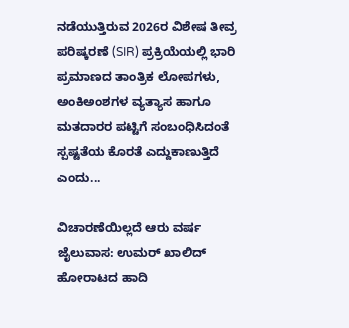ನಡೆಯುತ್ತಿರುವ 2026ರ ವಿಶೇಷ ತೀವ್ರ ಪರಿಷ್ಕರಣೆ (SIR) ಪ್ರಕ್ರಿಯೆಯಲ್ಲಿ ಭಾರಿ ಪ್ರಮಾಣದ ತಾಂತ್ರಿಕ ಲೋಪಗಳು, ಅಂಕಿಅಂಶಗಳ ವ್ಯತ್ಯಾಸ ಹಾಗೂ ಮತದಾರರ ಪಟ್ಟಿಗೆ ಸಂಬಂಧಿಸಿದಂತೆ ಸ್ಪಷ್ಟತೆಯ ಕೊರತೆ ಎದ್ದುಕಾಣುತ್ತಿದೆ ಎಂದು...

ವಿಚಾರಣೆಯಿಲ್ಲದೆ ಆರು ವರ್ಷ ಜೈಲುವಾಸ: ಉಮರ್ ಖಾಲಿದ್ ಹೋರಾಟದ ಹಾದಿ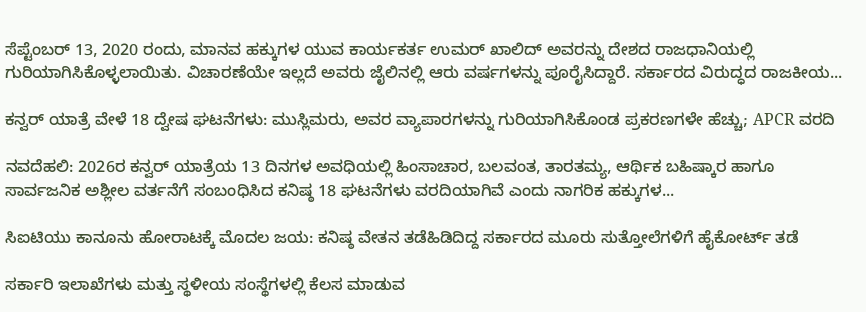ಸೆಪ್ಟೆಂಬರ್ 13, 2020 ರಂದು, ಮಾನವ ಹಕ್ಕುಗಳ ಯುವ ಕಾರ್ಯಕರ್ತ ಉಮರ್ ಖಾಲಿದ್ ಅವರನ್ನು ದೇಶದ ರಾಜಧಾನಿಯಲ್ಲಿ ಗುರಿಯಾಗಿಸಿಕೊಳ್ಳಲಾಯಿತು. ವಿಚಾರಣೆಯೇ ಇಲ್ಲದೆ ಅವರು ಜೈಲಿನಲ್ಲಿ ಆರು ವರ್ಷಗಳನ್ನು ಪೂರೈಸಿದ್ದಾರೆ. ಸರ್ಕಾರದ ವಿರುದ್ಧದ ರಾಜಕೀಯ...

ಕನ್ವರ್ ಯಾತ್ರೆ ವೇಳೆ 18 ದ್ವೇಷ ಘಟನೆಗಳು: ಮುಸ್ಲಿಮರು, ಅವರ ವ್ಯಾಪಾರಗಳನ್ನು ಗುರಿಯಾಗಿಸಿಕೊಂಡ ಪ್ರಕರಣಗಳೇ ಹೆಚ್ಚು; APCR ವರದಿ

ನವದೆಹಲಿ: 2026ರ ಕನ್ವರ್ ಯಾತ್ರೆಯ 13 ದಿನಗಳ ಅವಧಿಯಲ್ಲಿ ಹಿಂಸಾಚಾರ, ಬಲವಂತ, ತಾರತಮ್ಯ, ಆರ್ಥಿಕ ಬಹಿಷ್ಕಾರ ಹಾಗೂ ಸಾರ್ವಜನಿಕ ಅಶ್ಲೀಲ ವರ್ತನೆಗೆ ಸಂಬಂಧಿಸಿದ ಕನಿಷ್ಠ 18 ಘಟನೆಗಳು ವರದಿಯಾಗಿವೆ ಎಂದು ನಾಗರಿಕ ಹಕ್ಕುಗಳ...

ಸಿಐಟಿಯು ಕಾನೂನು ಹೋರಾಟಕ್ಕೆ ಮೊದಲ ಜಯ: ಕನಿಷ್ಠ ವೇತನ ತಡೆಹಿಡಿದಿದ್ದ ಸರ್ಕಾರದ ಮೂರು ಸುತ್ತೋಲೆಗಳಿಗೆ ಹೈಕೋರ್ಟ್ ತಡೆ

ಸರ್ಕಾರಿ ಇಲಾಖೆಗಳು ಮತ್ತು ಸ್ಥಳೀಯ ಸಂಸ್ಥೆಗಳಲ್ಲಿ ಕೆಲಸ ಮಾಡುವ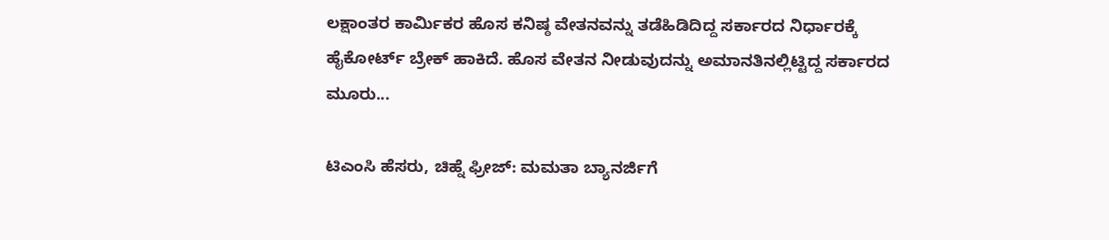ಲಕ್ಷಾಂತರ ಕಾರ್ಮಿಕರ ಹೊಸ ಕನಿಷ್ಠ ವೇತನವನ್ನು ತಡೆಹಿಡಿದಿದ್ದ ಸರ್ಕಾರದ ನಿರ್ಧಾರಕ್ಕೆ ಹೈಕೋರ್ಟ್ ಬ್ರೇಕ್ ಹಾಕಿದೆ. ಹೊಸ ವೇತನ ನೀಡುವುದನ್ನು ಅಮಾನತಿನಲ್ಲಿಟ್ಟಿದ್ದ ಸರ್ಕಾರದ ಮೂರು...

ಟಿಎಂಸಿ ಹೆಸರು, ಚಿಹ್ನೆ ಫ್ರೀಜ್: ಮಮತಾ ಬ್ಯಾನರ್ಜಿಗೆ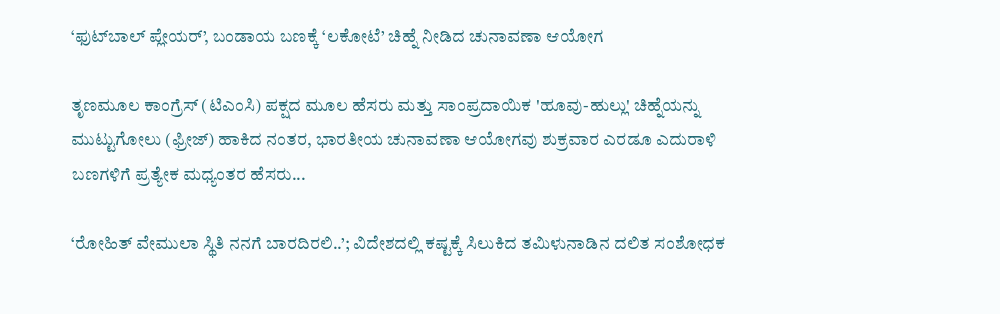‘ಫುಟ್‌ಬಾಲ್ ಪ್ಲೇಯರ್’, ಬಂಡಾಯ ಬಣಕ್ಕೆ ‘ಲಕೋಟೆ’ ಚಿಹ್ನೆ ನೀಡಿದ ಚುನಾವಣಾ ಆಯೋಗ

ತೃಣಮೂಲ ಕಾಂಗ್ರೆಸ್ (ಟಿಎಂಸಿ) ಪಕ್ಷದ ಮೂಲ ಹೆಸರು ಮತ್ತು ಸಾಂಪ್ರದಾಯಿಕ 'ಹೂವು-ಹುಲ್ಲು' ಚಿಹ್ನೆಯನ್ನು ಮುಟ್ಟುಗೋಲು (ಫ್ರೀಜ್) ಹಾಕಿದ ನಂತರ, ಭಾರತೀಯ ಚುನಾವಣಾ ಆಯೋಗವು ಶುಕ್ರವಾರ ಎರಡೂ ಎದುರಾಳಿ ಬಣಗಳಿಗೆ ಪ್ರತ್ಯೇಕ ಮಧ್ಯಂತರ ಹೆಸರು...

‘ರೋಹಿತ್ ವೇಮುಲಾ ಸ್ಥಿತಿ ನನಗೆ ಬಾರದಿರಲಿ..’; ವಿದೇಶದಲ್ಲಿ ಕಷ್ಟಕ್ಕೆ ಸಿಲುಕಿದ ತಮಿಳುನಾಡಿನ ದಲಿತ ಸಂಶೋಧಕ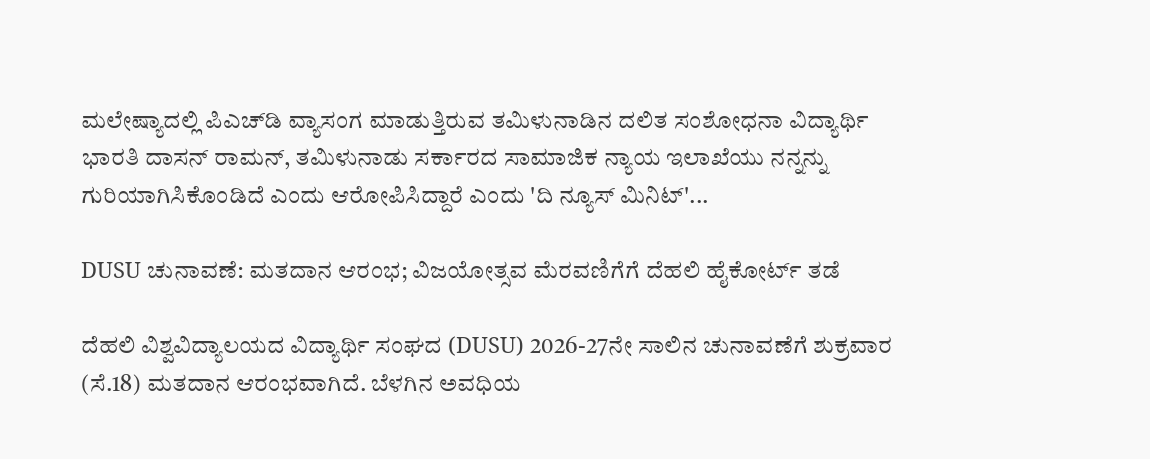ಮಲೇಷ್ಯಾದಲ್ಲಿ ಪಿಎಚ್‌ಡಿ ವ್ಯಾಸಂಗ ಮಾಡುತ್ತಿರುವ ತಮಿಳುನಾಡಿನ ದಲಿತ ಸಂಶೋಧನಾ ವಿದ್ಯಾರ್ಥಿ ಭಾರತಿ ದಾಸನ್ ರಾಮನ್, ತಮಿಳುನಾಡು ಸರ್ಕಾರದ ಸಾಮಾಜಿಕ ನ್ಯಾಯ ಇಲಾಖೆಯು ನನ್ನನ್ನು ಗುರಿಯಾಗಿಸಿಕೊಂಡಿದೆ ಎಂದು ಆರೋಪಿಸಿದ್ದಾರೆ ಎಂದು 'ದಿ ನ್ಯೂಸ್‌ ಮಿನಿಟ್'...

DUSU ಚುನಾವಣೆ: ಮತದಾನ ಆರಂಭ; ವಿಜಯೋತ್ಸವ ಮೆರವಣಿಗೆಗೆ ದೆಹಲಿ ಹೈಕೋರ್ಟ್ ತಡೆ

ದೆಹಲಿ ವಿಶ್ವವಿದ್ಯಾಲಯದ ವಿದ್ಯಾರ್ಥಿ ಸಂಘದ (DUSU) 2026-27ನೇ ಸಾಲಿನ ಚುನಾವಣೆಗೆ ಶುಕ್ರವಾರ (ಸೆ.18) ಮತದಾನ ಆರಂಭವಾಗಿದೆ. ಬೆಳಗಿನ ಅವಧಿಯ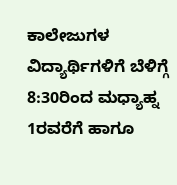ಕಾಲೇಜುಗಳ ವಿದ್ಯಾರ್ಥಿಗಳಿಗೆ ಬೆಳಿಗ್ಗೆ 8:30ರಿಂದ ಮಧ್ಯಾಹ್ನ 1ರವರೆಗೆ ಹಾಗೂ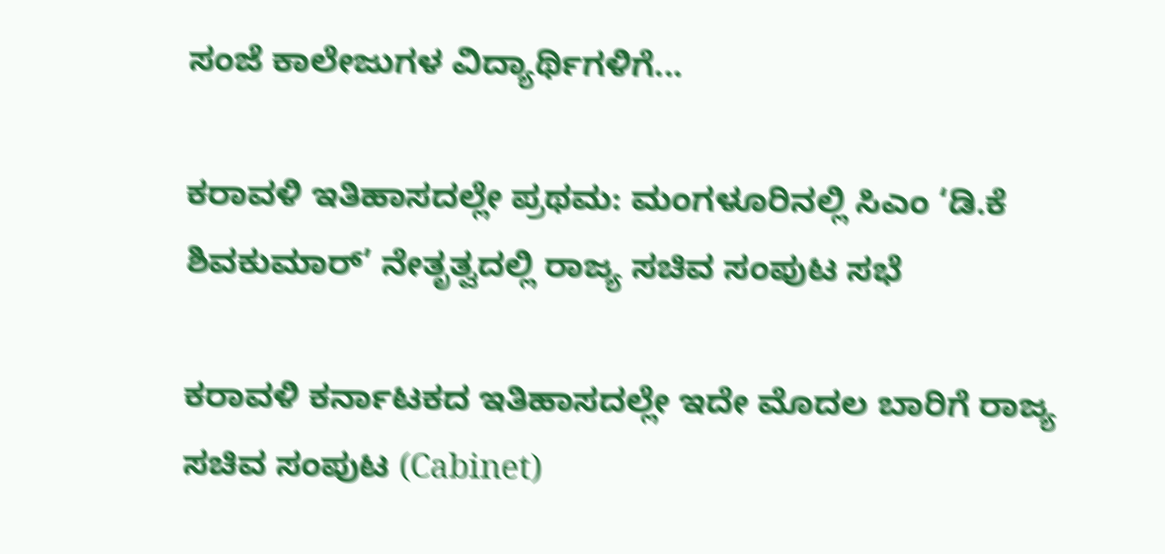ಸಂಜೆ ಕಾಲೇಜುಗಳ ವಿದ್ಯಾರ್ಥಿಗಳಿಗೆ...

ಕರಾವಳಿ ಇತಿಹಾಸದಲ್ಲೇ ಪ್ರಥಮ: ಮಂಗಳೂರಿನಲ್ಲಿ ಸಿಎಂ ‘ಡಿ.ಕೆ ಶಿವಕುಮಾರ್’ ನೇತೃತ್ವದಲ್ಲಿ ರಾಜ್ಯ ಸಚಿವ ಸಂಪುಟ ಸಭೆ

ಕರಾವಳಿ ಕರ್ನಾಟಕದ ಇತಿಹಾಸದಲ್ಲೇ ಇದೇ ಮೊದಲ ಬಾರಿಗೆ ರಾಜ್ಯ ಸಚಿವ ಸಂಪುಟ (Cabinet)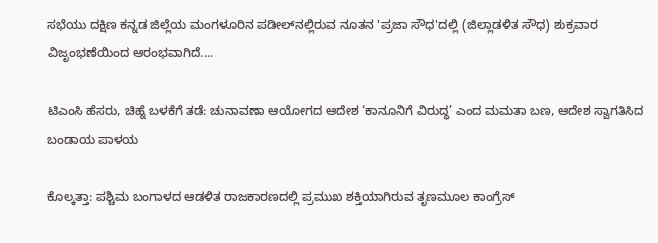ಸಭೆಯು ದಕ್ಷಿಣ ಕನ್ನಡ ಜಿಲ್ಲೆಯ ಮಂಗಳೂರಿನ ಪಡೀಲ್‌ನಲ್ಲಿರುವ ನೂತನ 'ಪ್ರಜಾ ಸೌಧ'ದಲ್ಲಿ (ಜಿಲ್ಲಾಡಳಿತ ಸೌಧ) ಶುಕ್ರವಾರ ವಿಜೃಂಭಣೆಯಿಂದ ಆರಂಭವಾಗಿದೆ....

ಟಿಎಂಸಿ ಹೆಸರು, ಚಿಹ್ನೆ ಬಳಕೆಗೆ ತಡೆ: ಚುನಾವಣಾ ಆಯೋಗದ ಆದೇಶ ‘ಕಾನೂನಿಗೆ ವಿರುದ್ಧ’ ಎಂದ ಮಮತಾ ಬಣ, ಆದೇಶ ಸ್ವಾಗತಿಸಿದ ಬಂಡಾಯ ಪಾಳಯ

ಕೊಲ್ಕತ್ತಾ: ಪಶ್ಚಿಮ ಬಂಗಾಳದ ಆಡಳಿತ ರಾಜಕಾರಣದಲ್ಲಿ ಪ್ರಮುಖ ಶಕ್ತಿಯಾಗಿರುವ ತೃಣಮೂಲ ಕಾಂಗ್ರೆಸ್‌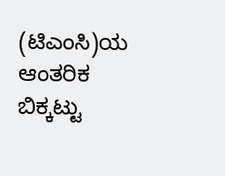(ಟಿಎಂಸಿ)ಯ ಆಂತರಿಕ ಬಿಕ್ಕಟ್ಟು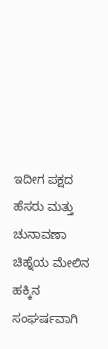ಇದೀಗ ಪಕ್ಷದ ಹೆಸರು ಮತ್ತು ಚುನಾವಣಾ ಚಿಹ್ನೆಯ ಮೇಲಿನ ಹಕ್ಕಿನ ಸಂಘರ್ಷವಾಗಿ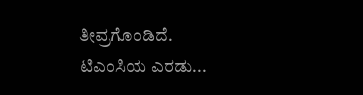ತೀವ್ರಗೊಂಡಿದೆ. ಟಿಎಂಸಿಯ ಎರಡು...